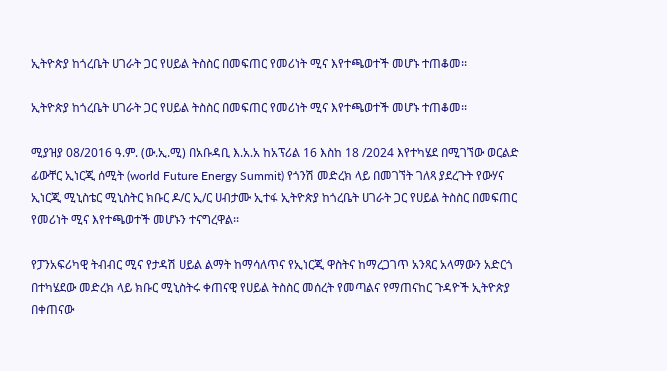ኢትዮጵያ ከጎረቤት ሀገራት ጋር የሀይል ትስስር በመፍጠር የመሪነት ሚና እየተጫወተች መሆኑ ተጠቆመ፡፡

ኢትዮጵያ ከጎረቤት ሀገራት ጋር የሀይል ትስስር በመፍጠር የመሪነት ሚና እየተጫወተች መሆኑ ተጠቆመ፡፡

ሚያዝያ 08/2016 ዓ.ም. (ው.ኢ.ሚ) በአቡዳቢ እ.አ.አ ከአፕሪል 16 እስከ 18 /2024 እየተካሄደ በሚገኘው ወርልድ ፊውቸር ኢነርጂ ሰሚት (world Future Energy Summit) የጎንሽ መድረክ ላይ በመገኘት ገለጻ ያደረጉት የውሃና ኢነርጂ ሚኒስቴር ሚኒስትር ክቡር ዶ/ር ኢ/ር ሀብታሙ ኢተፋ ኢትዮጵያ ከጎረቤት ሀገራት ጋር የሀይል ትስስር በመፍጠር የመሪነት ሚና እየተጫወተች መሆኑን ተናግረዋል፡፡

የፓንአፍሪካዊ ትብብር ሚና የታዳሽ ሀይል ልማት ከማሳለጥና የኢነርጂ ዋስትና ከማረጋገጥ አንጻር አላማውን አድርጎ በተካሄደው መድረክ ላይ ክቡር ሚኒስትሩ ቀጠናዊ የሀይል ትስስር መሰረት የመጣልና የማጠናከር ጉዳዮች ኢትዮጵያ በቀጠናው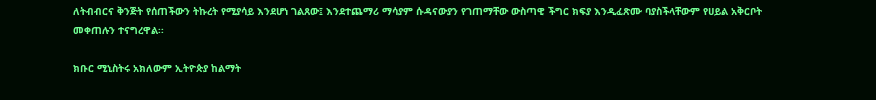ለትብብርና ቅንጅት የሰጠችውን ትኩረት የሚያሳይ እንደሆነ ገልጸው፤ እንደተጨማሪ ማሳያም ሱዳናውያን የገጠማቸው ውስጣዊ ችግር ክፍያ እንዲፈጽሙ ባያስችላቸውም የሀይል አቅርቦት መቀጠሉን ተናግረዋል፡፡

ክቡር ሚኒስትሩ አክለውም ኢትዮጵያ ከልማት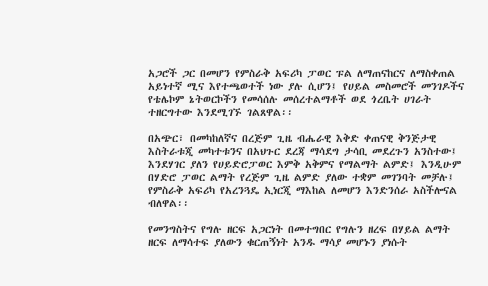አጋሮች ጋር በመሆን የምስራቅ አፍሪካ ፓወር ፑል ለማጠናከርና ለማስቀጠል አይነተኛ ሚና እየተጫወተች ነው ያሉ ሲሆን፤ የሀይል መስመሮች መንገዶችና የቴሌኮም ኔትወርኮችን የመሳሰሉ መሰረተልማቶች ወደ ጎረቤት ሀገራት ተዘርግተው እንደሚገኙ ገልጸዋል፡፡

በአጭር፣ በመካከለኛና በረጅም ጊዜ ብሔራዊ እቅድ ቀጠናዊ ቅንጅታዊ እስትራቱጂ መካተቱንና በአህጉር ደረጃ ማሳደግ ታሳቢ መደረጉን አንስተው፤ እንደሃገር ያለን የሀይድሮፓወር እምቅ አቅምና የማልማት ልምድ፤ እንዲሁም በሃድሮ ፓወር ልማት የረጅም ጊዜ ልምድ ያለው ተቋም መገንባት መቻሉ፤ የምስራቅ አፍሪካ የአረንጓዴ ኢነርጂ ማእከል ለመሆን እንድንሰራ አስችሎናል ብለዋል፡፡

የመንግስትና የግሉ ዘርፍ አጋርነት በመተግበር የግሉን ዘረፍ በሃይል ልማት ዘርፍ ለማሳተፍ ያለውን ቁርጠኝነት አንዱ ማሳያ መሆኑን ያነሱት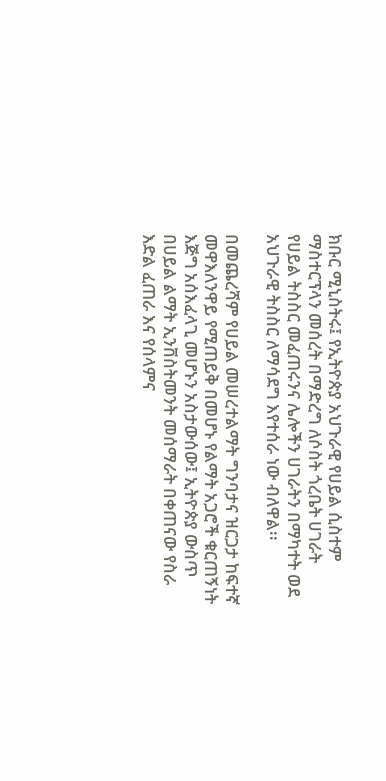ክቡር ሚኒስትሩ፤ የኢትዮጵያ አህጉራዊ የሀይል ሲስተም ማስተርፕላን መሰረት በማድረግ ለሶስት ጎረቤት ሀገራት የሀይል ትስስር መፈጠሩንና ሌሎችን ሀገራትን በማካተት ወደ አህጉራዊ ትስስር ለማሳደግ እየተሰራ ነው ብለዋል፡፡

በመጨረሻም የሀይል መሠረተልማት ግንባታና ዝርጋታ ከፍተኛ መዋእለንዋይ የሚጠይቅ በመሆኑ የልማት አጋሮች ቁርጠኝነት እጅግ አሰእፈላጊ መሆኑን አስታውሰው፤ ኢትዮጵያ ውስጥ በሀይል ልማት ኢንቨስትመንት መሰማራት በቀጠናው የስራ እድል ፈጠራ እና የሰላምና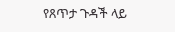የጸጥታ ጉዳች ላይ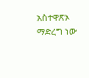አስተዋጽኦ ማድረግ ነው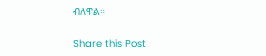ብለዋል።

Share this Post